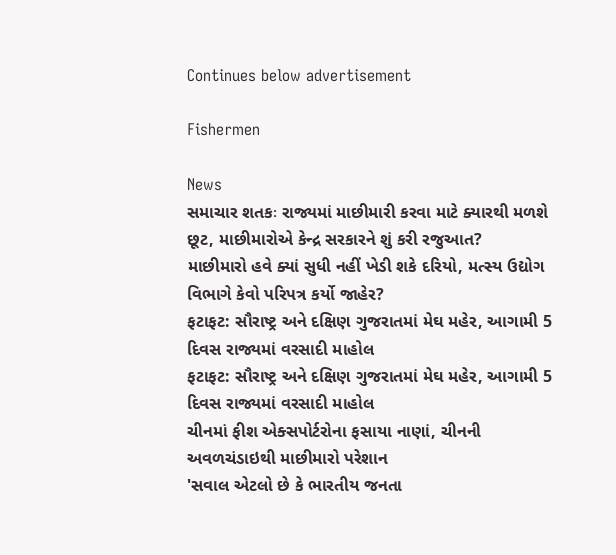Continues below advertisement

Fishermen

News
સમાચાર શતકઃ રાજ્યમાં માછીમારી કરવા માટે ક્યારથી મળશે છૂટ, માછીમારોએ કેન્દ્ર સરકારને શું કરી રજુઆત?
માછીમારો હવે ક્યાં સુધી નહીં ખેડી શકે દરિયો, મત્સ્ય ઉદ્યોગ વિભાગે કેવો પરિપત્ર કર્યો જાહેર?
ફટાફટ: સૌરાષ્ટ્ર અને દક્ષિણ ગુજરાતમાં મેઘ મહેર, આગામી 5 દિવસ રાજ્યમાં વરસાદી માહોલ
ફટાફટ: સૌરાષ્ટ્ર અને દક્ષિણ ગુજરાતમાં મેઘ મહેર, આગામી 5 દિવસ રાજ્યમાં વરસાદી માહોલ
ચીનમાં ફીશ એક્સપોર્ટરોના ફસાયા નાણાં, ચીનની અવળચંડાઇથી માછીમારો પરેશાન
'સવાલ એટલો છે કે ભારતીય જનતા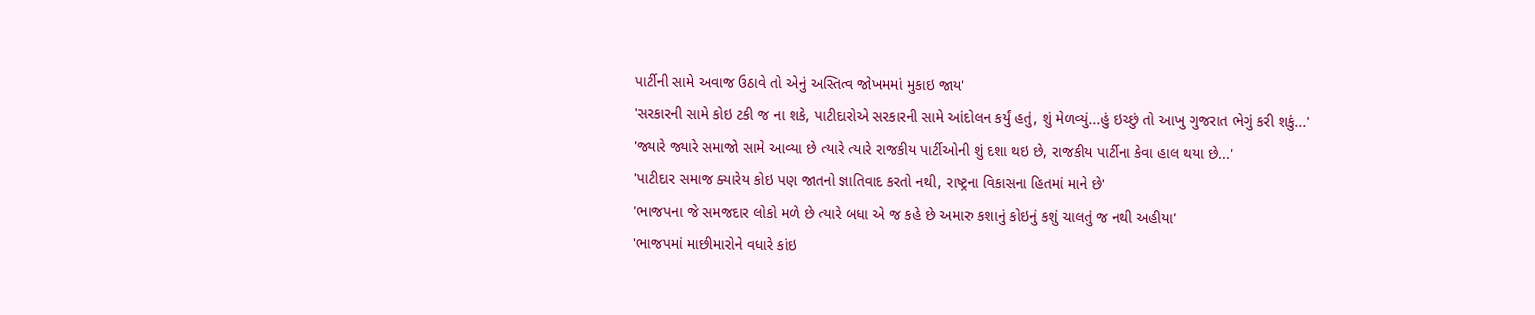પાર્ટીની સામે અવાજ ઉઠાવે તો એનું અસ્તિત્વ જોખમમાં મુકાઇ જાય'
'સરકારની સામે કોઇ ટકી જ ના શકે, પાટીદારોએ સરકારની સામે આંદોલન કર્યું હતું, શું મેળવ્યું...હું ઇચ્છું તો આખુ ગુજરાત ભેગું કરી શકું...'
'જ્યારે જ્યારે સમાજો સામે આવ્યા છે ત્યારે ત્યારે રાજકીય પાર્ટીઓની શું દશા થઇ છે, રાજકીય પાર્ટીના કેવા હાલ થયા છે...'
'પાટીદાર સમાજ ક્યારેય કોઇ પણ જાતનો જ્ઞાતિવાદ કરતો નથી, રાષ્ટ્રના વિકાસના હિતમાં માને છે'
'ભાજપના જે સમજદાર લોકો મળે છે ત્યારે બધા એ જ કહે છે અમારુ કશાનું કોઇનું કશું ચાલતું જ નથી અહીયા'
'ભાજપમાં માછીમારોને વધારે કાંઇ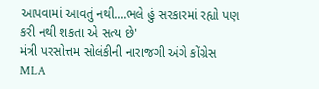આપવામાં આવતું નથી....ભલે હું સરકારમાં રહ્યો પણ કરી નથી શકતા એ સત્ય છે'
મંત્રી પરસોત્તમ સોલંકીની નારાજગી અંગે કોંગ્રેસ MLA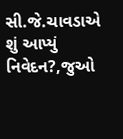સી.જે.ચાવડાએ શું આપ્યું નિવેદન?,જુઓ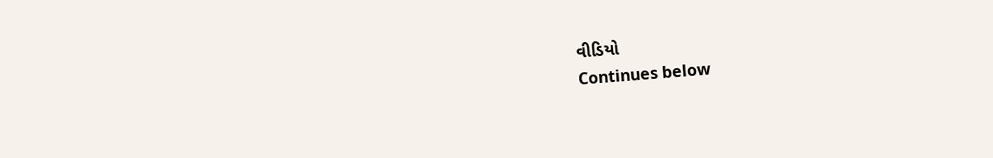વીડિયો
Continues below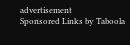advertisement
Sponsored Links by Taboola